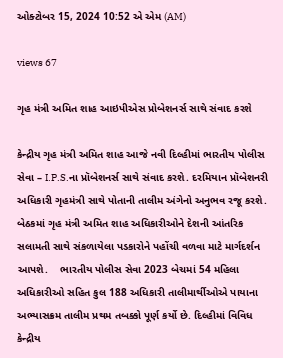ઓક્ટોબર 15, 2024 10:52 એ એમ (AM)

views 67

ગૃહ મંત્રી અમિત શાહ આઇપીએસ પ્રોબેશનર્સ સાથે સંવાદ કરશે

કેન્દ્રીય ગૃહ મંત્રી અમિત શાહ આજે નવી દિલ્હીમાં ભારતીય પોલીસ સેવા – I.P.S.ના પ્રૉબેશનર્સ સાથે સંવાદ કરશે. દરમિયાન પ્રૉબેશનરી અધિકારી ગૃહમંત્રી સાથે પોતાની તાલીમ અંગેનો અનુભવ રજૂ કરશે. બેઠકમાં ગૃહ મંત્રી અમિત શાહ અધિકારીઓને દેશની આંતરિક સલામતી સાથે સંકળાયેલા પડકારોને પહોંચી વળવા માટે માર્ગદર્શન આપશે.    ભારતીય પોલીસ સેવા 2023 બેચમાં 54 મહિલા અધિકારીઓ સહિત કુલ 188 અધિકારી તાલીમાર્થીઓએ પાયાના અભ્યાસક્રમ તાલીમ પ્રથમ તબક્કો પૂર્ણ કર્યો છે. દિલ્હીમાં વિવિધ કેન્દ્રીય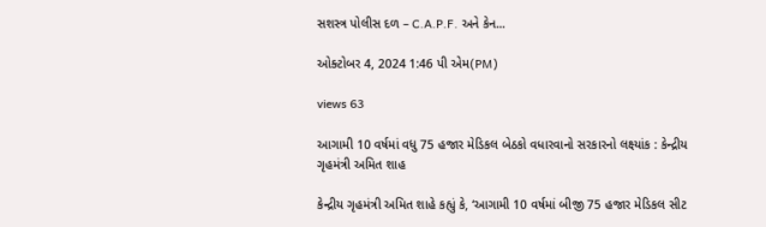સશસ્ત્ર પોલીસ દળ – C.A.P.F. અને કેન...

ઓક્ટોબર 4, 2024 1:46 પી એમ(PM)

views 63

આગામી 10 વર્ષમાં વધુ 75 હજાર મેડિકલ બેઠકો વધારવાનો સરકારનો લક્ષ્યાંક : કેન્દ્રીય ગૃહમંત્રી અમિત શાહ

કેન્દ્રીય ગૃહમંત્રી અમિત શાહે કહ્યું કે, ‘આગામી 10 વર્ષમાં બીજી 75 હજાર મેડિકલ સીટ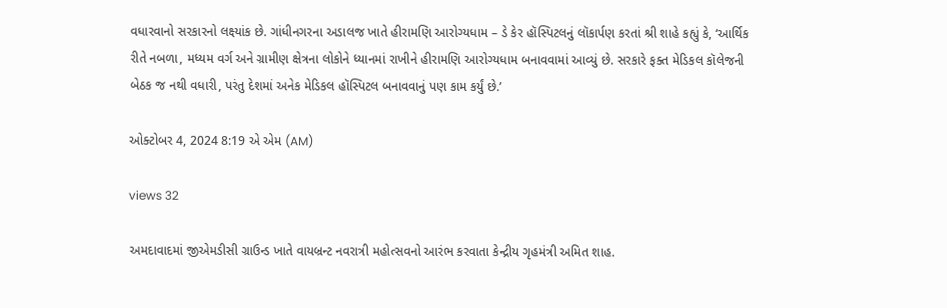વધારવાનો સરકારનો લક્ષ્યાંક છે. ગાંધીનગરના અડાલજ ખાતે હીરામણિ આરોગ્યધામ – ડે કેર હૉસ્પિટલનું લૉકાર્પણ કરતાં શ્રી શાહે કહ્યું કે, ‘આર્થિક રીતે નબળા, મધ્યમ વર્ગ અને ગ્રામીણ ક્ષેત્રના લોકોને ધ્યાનમાં રાખીને હીરામણિ આરોગ્યધામ બનાવવામાં આવ્યું છે. સરકારે ફક્ત મેડિકલ કૉલેજની બેઠક જ નથી વધારી, પરંતુ દેશમાં અનેક મેડિકલ હૉસ્પિટલ બનાવવાનું પણ કામ કર્યું છે.’

ઓક્ટોબર 4, 2024 8:19 એ એમ (AM)

views 32

અમદાવાદમાં જીએમડીસી ગ્રાઉન્ડ ખાતે વાયબ્રન્ટ નવરાત્રી મહોત્સવનો આરંભ કરવાતા કેન્દ્રીય ગૃહમંત્રી અમિત શાહ.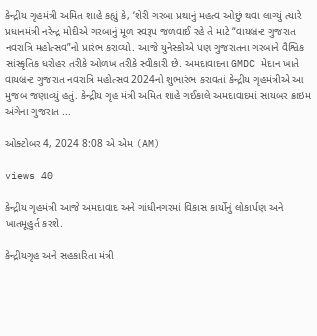કેન્દ્રીય ગૃહમંત્રી અમિત શાહે કહ્યું કે, ‘શેરી ગરબા પ્રથાનું મહત્વ ઓછું થવા લાગ્યું ત્યારે પ્રધાનમંત્રી નરેન્દ્ર મોદીએ ગરબાનું મૂળ સ્વરૂપ જળવાઈ રહે તે માટે “વાયબ્રન્ટ ગુજરાત નવરાત્રિ મહોત્સવ”નો પ્રારંભ કરાવ્યો. આજે યુનેસ્કોએ પણ ગુજરાતના ગરબાને વૈશ્વિક સાંસ્કૃતિક ધરોહર તરીકે ઓળખ તરીકે સ્વીકારી છે. અમદાવાદના GMDC મેદાન ખાતે વાયબ્રન્ટ ગુજરાત નવરાત્રિ મહોત્સવ 2024નો શુભારંભ કરાવતાં કેન્દ્રીય ગૃહમંત્રીએ આ મુજબ જણાવ્યું હતું. કેન્દ્રીય ગૃહ મંત્રી અમિત શાહે ગઈકાલે અમદાવાદમાં સાયબર ક્રાઇમ અંગેના ગુજરાત ...

ઓક્ટોબર 4, 2024 8:08 એ એમ (AM)

views 40

કેન્દ્રીય ગૃહમંત્રી આજે અમદાવાદ અને ગાંધીનગરમાં વિકાસ કાર્યોનું લોકાર્પણ અને ખાતમૂહુર્ત કરશે.

કેન્દ્રીયગૃહ અને સહકારિતા મંત્રી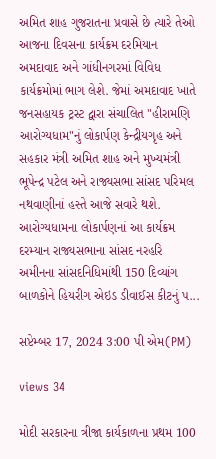અમિત શાહ ગુજરાતના પ્રવાસે છે ત્યારે તેઓ આજના દિવસના કાર્યક્રમ દરમિયાન અમદાવાદ અને ગાંધીનગરમાં વિવિધ કાર્યક્રમોમાં ભાગ લેશે. જેમાં અમદાવાદ ખાતે જનસહાયક ટ્રસ્ટ દ્વારા સંચાલિત "હીરામણિ આરોગ્યધામ"નું લોકાર્પણ કેન્દ્રીયગૃહ અને સહકાર મંત્રી અમિત શાહ અને મુખ્યમંત્રી ભૂપેન્દ્ર પટેલ અને રાજ્યસભા સાંસદ પરિમલ નથવાણીનાં હસ્તે આજે સવારે થશે. આરોગ્યધામના લોકાર્પણનાં આ કાર્યક્રમ દરમ્યાન રાજ્યસભાના સાંસદ નરહરિ અમીનના સાંસદનિધિમાંથી 150 દિવ્યાંગ બાળકોને હિયરીગ એઇડ ડીવાઈસ કીટનું પ...

સપ્ટેમ્બર 17, 2024 3:00 પી એમ(PM)

views 34

મોદી સરકારના ત્રીજા કાર્યકાળના પ્રથમ 100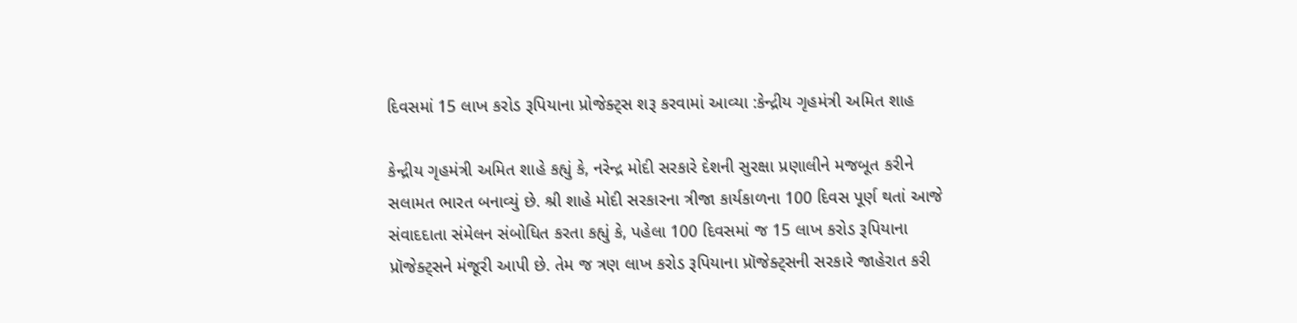દિવસમાં 15 લાખ કરોડ રૂપિયાના પ્રોજેક્ટ્સ શરૂ કરવામાં આવ્યા :કેન્દ્રીય ગૃહમંત્રી અમિત શાહ

કેન્દ્રીય ગૃહમંત્રી અમિત શાહે કહ્યું કે, નરેન્દ્ર મોદી સરકારે દેશની સુરક્ષા પ્રણાલીને મજબૂત કરીને સલામત ભારત બનાવ્યું છે. શ્રી શાહે મોદી સરકારના ત્રીજા કાર્યકાળના 100 દિવસ પૂર્ણ થતાં આજે સંવાદદાતા સંમેલન સંબોધિત કરતા કહ્યું કે, પહેલા 100 દિવસમાં જ 15 લાખ કરોડ રૂપિયાના પ્રૉજેક્ટ્સને મંજૂરી આપી છે. તેમ જ ત્રણ લાખ કરોડ રૂપિયાના પ્રૉજેક્ટ્સની સરકારે જાહેરાત કરી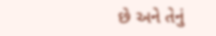છે અને તેનું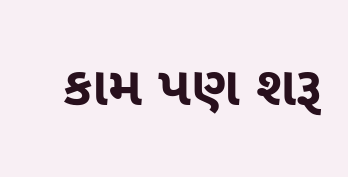કામ પણ શરૂ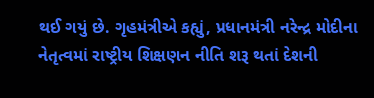થઈ ગયું છે. ગૃહમંત્રીએ કહ્યું, પ્રધાનમંત્રી નરેન્દ્ર મોદીના નેતૃત્વમાં રાષ્ટ્રીય શિક્ષણન નીતિ શરૂ થતાં દેશની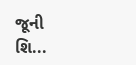જૂની શિ...